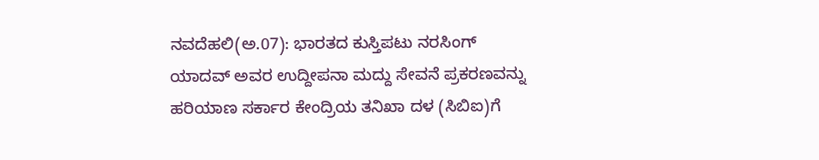ನವದೆಹಲಿ(ಅ.07): ಭಾರತದ ಕುಸ್ತಿಪಟು ನರಸಿಂಗ್ ಯಾದವ್ ಅವರ ಉದ್ದೀಪನಾ ಮದ್ದು ಸೇವನೆ ಪ್ರಕರಣವನ್ನು ಹರಿಯಾಣ ಸರ್ಕಾರ ಕೇಂದ್ರಿಯ ತನಿಖಾ ದಳ (ಸಿಬಿಐ)ಗೆ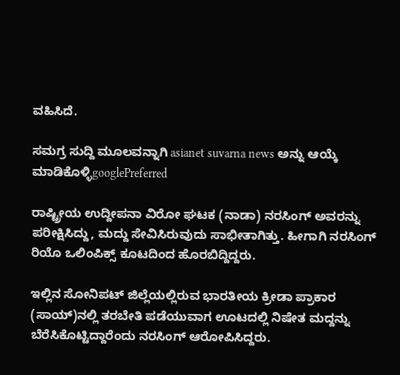ವಹಿಸಿದೆ.

ಸಮಗ್ರ ಸುದ್ದಿ ಮೂಲವನ್ನಾಗಿ asianet suvarna news ಅನ್ನು ಆಯ್ಕೆ ಮಾಡಿಕೊಳ್ಳಿgooglePreferred

ರಾಷ್ಟ್ರೀಯ ಉದ್ದೀಪನಾ ವಿರೋ ಘಟಕ (ನಾಡಾ) ನರಸಿಂಗ್ ಅವರನ್ನು ಪರೀಕ್ಷಿಸಿದ್ದು, ಮದ್ದು ಸೇವಿಸಿರುವುದು ಸಾಭೀತಾಗಿತ್ತು. ಹೀಗಾಗಿ ನರಸಿಂಗ್ ರಿಯೊ ಒಲಿಂಪಿಕ್ಸ್ ಕೂಟದಿಂದ ಹೊರಬಿದ್ದಿದ್ದರು.

ಇಲ್ಲಿನ ಸೋನಿಪಟ್ ಜಿಲ್ಲೆಯಲ್ಲಿರುವ ಭಾರತೀಯ ಕ್ರೀಡಾ ಪ್ರಾಕಾರ (ಸಾಯ್)ನಲ್ಲಿ ತರಬೇತಿ ಪಡೆಯುವಾಗ ಊಟದಲ್ಲಿ ನಿಷೇತ ಮದ್ದನ್ನು ಬೆರೆಸಿಕೊಟ್ಟಿದ್ದಾರೆಂದು ನರಸಿಂಗ್ ಆರೋಪಿಸಿದ್ದರು.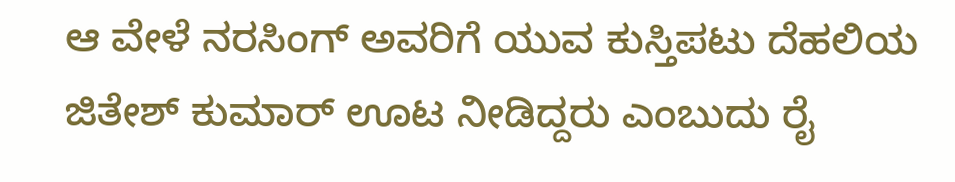ಆ ವೇಳೆ ನರಸಿಂಗ್ ಅವರಿಗೆ ಯುವ ಕುಸ್ತಿಪಟು ದೆಹಲಿಯ ಜಿತೇಶ್ ಕುಮಾರ್ ಊಟ ನೀಡಿದ್ದರು ಎಂಬುದು ರೈ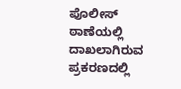ಪೊಲೀಸ್ ಠಾಣೆಯಲ್ಲಿ ದಾಖಲಾಗಿರುವ ಪ್ರಕರಣದಲ್ಲಿ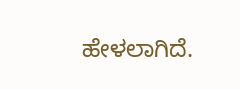ಹೇಳಲಾಗಿದೆ.